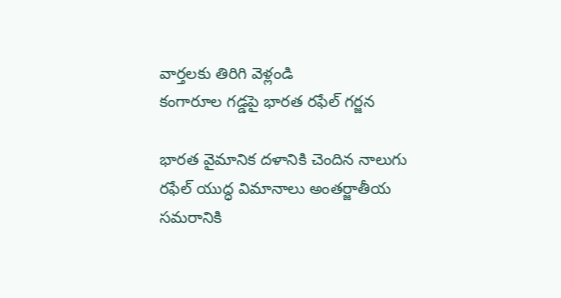వార్తలకు తిరిగి వెళ్లండి
కంగారూల గడ్డపై భారత రఫేల్ గర్జన

భారత వైమానిక దళానికి చెందిన నాలుగు రఫేల్ యుద్ధ విమానాలు అంతర్జాతీయ సమరానికి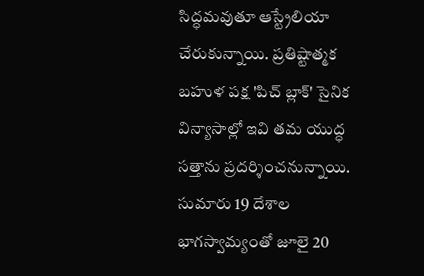సిద్ధమవుతూ ఆస్ట్రేలియా చేరుకున్నాయి. ప్రతిష్టాత్మక బహుళ పక్ష 'పిచ్ బ్లాక్' సైనిక విన్యాసాల్లో ఇవి తమ యుద్ధ సత్తాను ప్రదర్శించనున్నాయి.
సుమారు 19 దేశాల భాగస్వామ్యంతో జూలై 20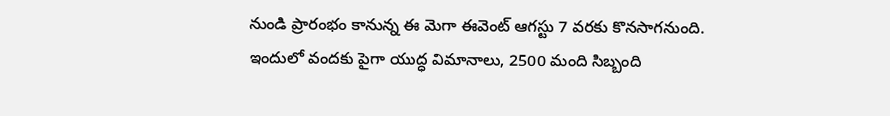నుండి ప్రారంభం కానున్న ఈ మెగా ఈవెంట్ ఆగస్టు 7 వరకు కొనసాగనుంది. ఇందులో వందకు పైగా యుద్ధ విమానాలు, 2500 మంది సిబ్బంది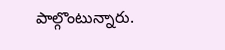పాల్గొంటున్నారు.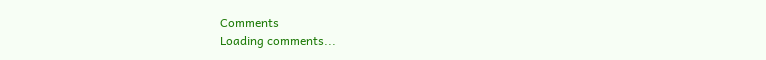Comments
Loading comments...